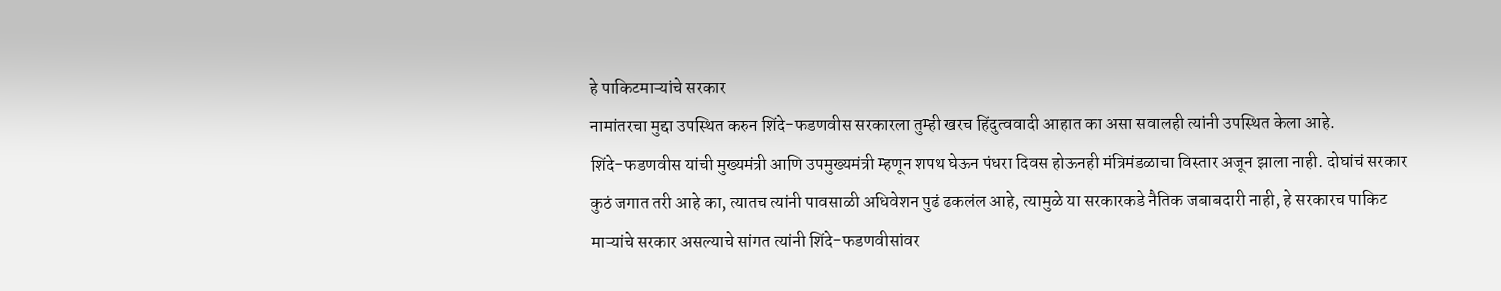हे पाकिटमाऱ्यांचे सरकार
नामांतरचा मुद्दा उपस्थित करुन शिंदे-फडणवीस सरकारला तुम्ही खरच हिंदुत्ववादी आहात का असा सवालही त्यांनी उपस्थित केला आहे.
शिंदे-फडणवीस यांची मुख्यमंत्री आणि उपमुख्यमंत्री म्हणून शपथ घेऊन पंधरा दिवस होऊनही मंत्रिमंडळाचा विस्तार अजून झाला नाही. दोघांचं सरकार कुठं जगात तरी आहे का, त्यातच त्यांनी पावसाळी अधिवेशन पुढं ढकलंल आहे, त्यामुळे या सरकारकडे नैतिक जबाबदारी नाही, हे सरकारच पाकिट माऱ्यांचे सरकार असल्याचे सांगत त्यांनी शिंदे-फडणवीसांवर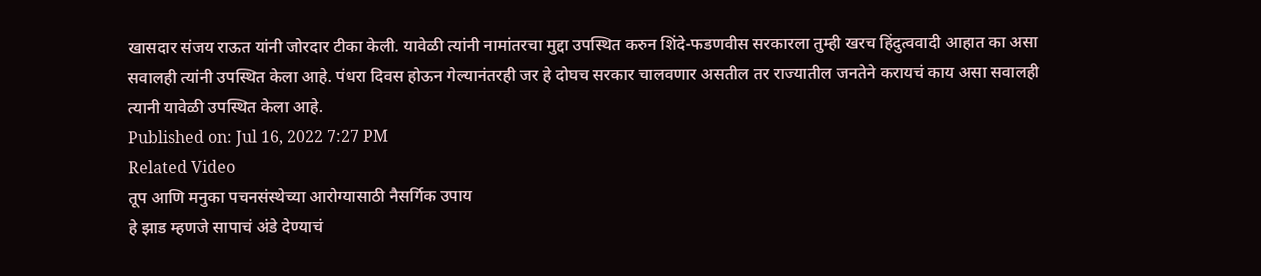खासदार संजय राऊत यांनी जोरदार टीका केली. यावेळी त्यांनी नामांतरचा मुद्दा उपस्थित करुन शिंदे-फडणवीस सरकारला तुम्ही खरच हिंदुत्ववादी आहात का असा सवालही त्यांनी उपस्थित केला आहे. पंधरा दिवस होऊन गेल्यानंतरही जर हे दोघच सरकार चालवणार असतील तर राज्यातील जनतेने करायचं काय असा सवालही त्यानी यावेळी उपस्थित केला आहे.
Published on: Jul 16, 2022 7:27 PM
Related Video
तूप आणि मनुका पचनसंस्थेच्या आरोग्यासाठी नैसर्गिक उपाय
हे झाड म्हणजे सापाचं अंडे देण्याचं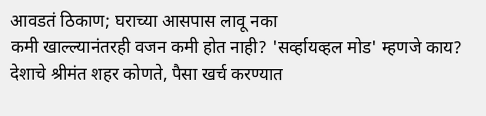आवडतं ठिकाण; घराच्या आसपास लावू नका
कमी खाल्ल्यानंतरही वजन कमी होत नाही? 'सर्व्हायव्हल मोड' म्हणजे काय?
देशाचे श्रीमंत शहर कोणते, पैसा खर्च करण्यात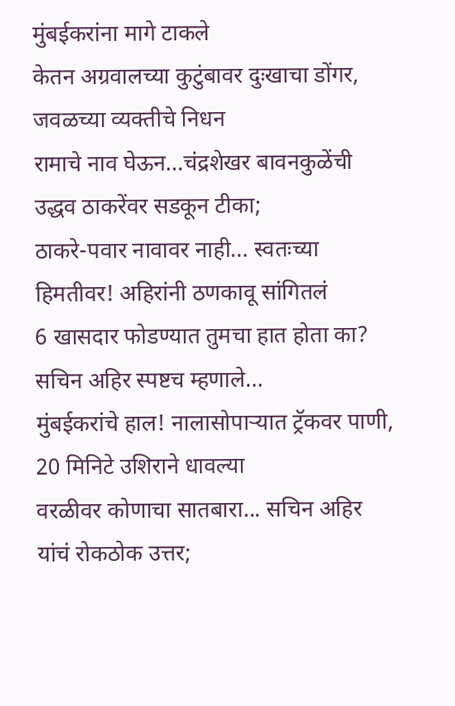मुंबईकरांना मागे टाकले
केतन अग्रवालच्या कुटुंबावर दुःखाचा डोंगर, जवळच्या व्यक्तीचे निधन
रामाचे नाव घेऊन...चंद्रशेखर बावनकुळेंची उद्धव ठाकरेंवर सडकून टीका;
ठाकरे-पवार नावावर नाही... स्वतःच्या हिमतीवर! अहिरांनी ठणकावू सांगितलं
6 खासदार फोडण्यात तुमचा हात होता का? सचिन अहिर स्पष्टच म्हणाले...
मुंबईकरांचे हाल! नालासोपाऱ्यात ट्रॅकवर पाणी, 20 मिनिटे उशिराने धावल्या
वरळीवर कोणाचा सातबारा... सचिन अहिर यांचं रोकठोक उत्तर;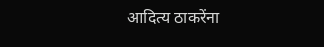आदित्य ठाकरेंना